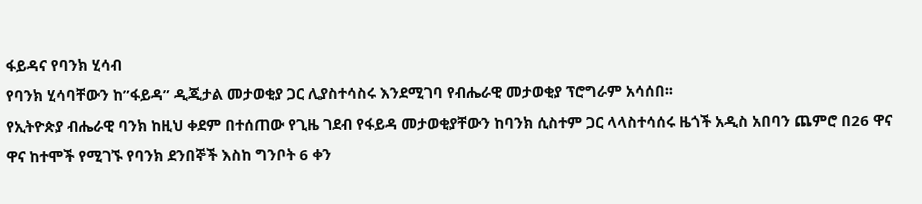ፋይዳና የባንክ ሂሳብ
የባንክ ሂሳባቸውን ከ”ፋይዳ” ዲጂታል መታወቂያ ጋር ሊያስተሳስሩ እንደሚገባ የብሔራዊ መታወቂያ ፕሮግራም አሳሰበ፡፡
የኢትዮጵያ ብሔራዊ ባንክ ከዚህ ቀደም በተሰጠው የጊዜ ገደብ የፋይዳ መታወቂያቸውን ከባንክ ሲስተም ጋር ላላስተሳሰሩ ዜጎች አዲስ አበባን ጨምሮ በ26 ዋና ዋና ከተሞች የሚገኙ የባንክ ደንበኞች እስከ ግንቦት 6 ቀን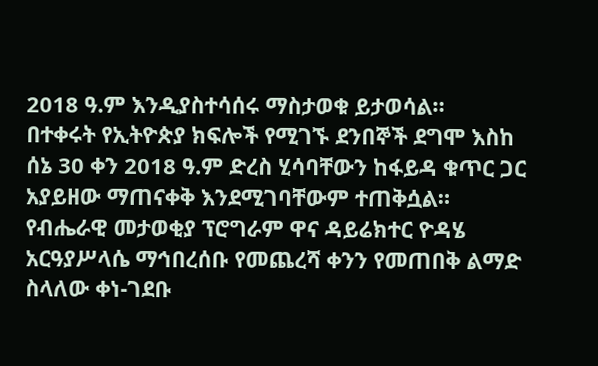2018 ዓ.ም እንዲያስተሳሰሩ ማስታወቁ ይታወሳል።
በተቀሩት የኢትዮጵያ ክፍሎች የሚገኙ ደንበኞች ደግሞ እስከ ሰኔ 30 ቀን 2018 ዓ.ም ድረስ ሂሳባቸውን ከፋይዳ ቁጥር ጋር አያይዘው ማጠናቀቅ እንደሚገባቸውም ተጠቅሷል።
የብሔራዊ መታወቂያ ፕሮግራም ዋና ዳይሬክተር ዮዳሄ አርዓያሥላሴ ማኅበረሰቡ የመጨረሻ ቀንን የመጠበቅ ልማድ ስላለው ቀነ-ገደቡ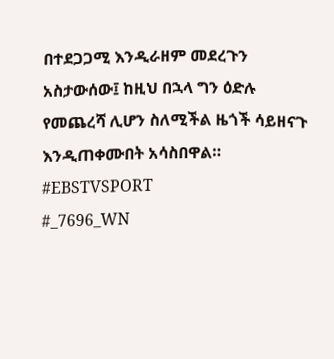በተደጋጋሚ እንዲራዘም መደረጉን አስታውሰው፤ ከዚህ በኋላ ግን ዕድሉ የመጨረሻ ሊሆን ስለሚችል ዜጎች ሳይዘናጉ እንዲጠቀሙበት አሳስበዋል።
#EBSTVSPORT
#_7696_WN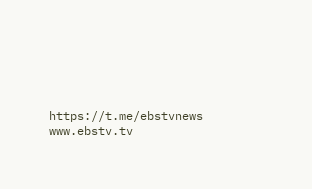https://t.me/ebstvnews
www.ebstv.tv